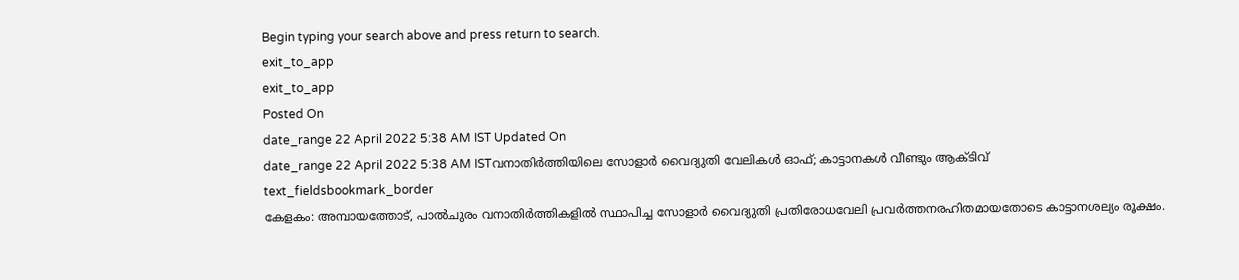Begin typing your search above and press return to search.
exit_to_app
exit_to_app
Posted On
date_range 22 April 2022 5:38 AM IST Updated On
date_range 22 April 2022 5:38 AM ISTവനാതിർത്തിയിലെ സോളാർ വൈദ്യുതി വേലികൾ ഓഫ്; കാട്ടാനകൾ വീണ്ടും ആക്ടിവ്
text_fieldsbookmark_border
കേളകം: അമ്പായത്തോട്, പാൽചുരം വനാതിർത്തികളിൽ സ്ഥാപിച്ച സോളാർ വൈദ്യുതി പ്രതിരോധവേലി പ്രവർത്തനരഹിതമായതോടെ കാട്ടാനശല്യം രൂക്ഷം.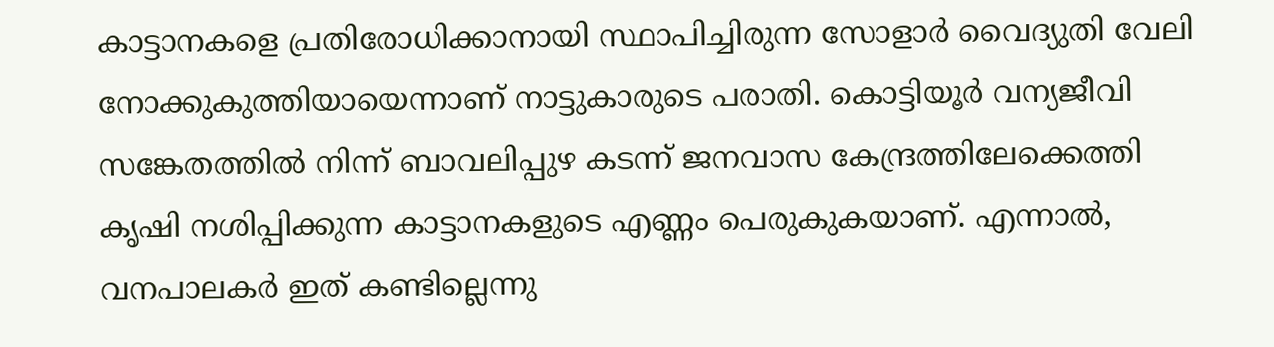കാട്ടാനകളെ പ്രതിരോധിക്കാനായി സ്ഥാപിച്ചിരുന്ന സോളാർ വൈദ്യുതി വേലി നോക്കുകുത്തിയായെന്നാണ് നാട്ടുകാരുടെ പരാതി. കൊട്ടിയൂർ വന്യജീവി സങ്കേതത്തിൽ നിന്ന് ബാവലിപ്പുഴ കടന്ന് ജനവാസ കേന്ദ്രത്തിലേക്കെത്തി കൃഷി നശിപ്പിക്കുന്ന കാട്ടാനകളുടെ എണ്ണം പെരുകുകയാണ്. എന്നാൽ, വനപാലകർ ഇത് കണ്ടില്ലെന്നു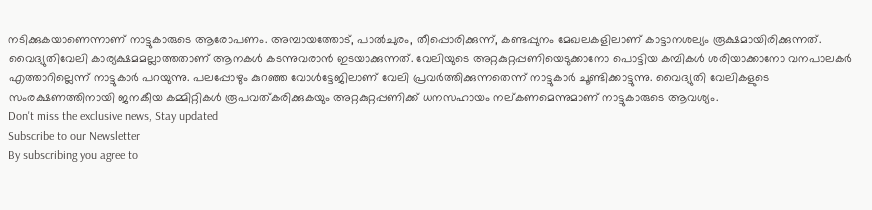നടിക്കുകയാണെന്നാണ് നാട്ടുകാരുടെ ആരോപണം. അമ്പായത്തോട്, പാൽചുരം, തീപ്പൊരിക്കുന്ന്, കണ്ടപ്പുനം മേഖലകളിലാണ് കാട്ടാനശല്യം രൂക്ഷമായിരിക്കുന്നത്. വൈദ്യുതിവേലി കാര്യക്ഷമമല്ലാത്തതാണ് ആനകൾ കടന്നുവരാൻ ഇടയാക്കുന്നത്. വേലിയുടെ അറ്റകുറ്റപ്പണിയെടുക്കാനോ പൊട്ടിയ കമ്പികൾ ശരിയാക്കാനോ വനപാലകർ എത്താറില്ലെന്ന് നാട്ടുകാർ പറയുന്നു. പലപ്പോഴും കുറഞ്ഞ വോൾട്ടേജിലാണ് വേലി പ്രവർത്തിക്കുന്നതെന്ന് നാട്ടുകാർ ചൂണ്ടിക്കാട്ടുന്നു. വൈദ്യുതി വേലികളുടെ സംരക്ഷണത്തിനായി ജനകീയ കമ്മിറ്റികൾ രൂപവത്കരിക്കുകയും അറ്റകുറ്റപ്പണിക്ക് ധനസഹായം നല്കണമെന്നുമാണ് നാട്ടുകാരുടെ ആവശ്യം.
Don't miss the exclusive news, Stay updated
Subscribe to our Newsletter
By subscribing you agree to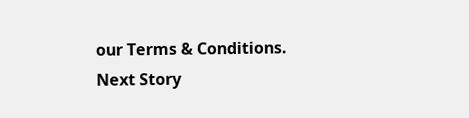our Terms & Conditions.
Next Story